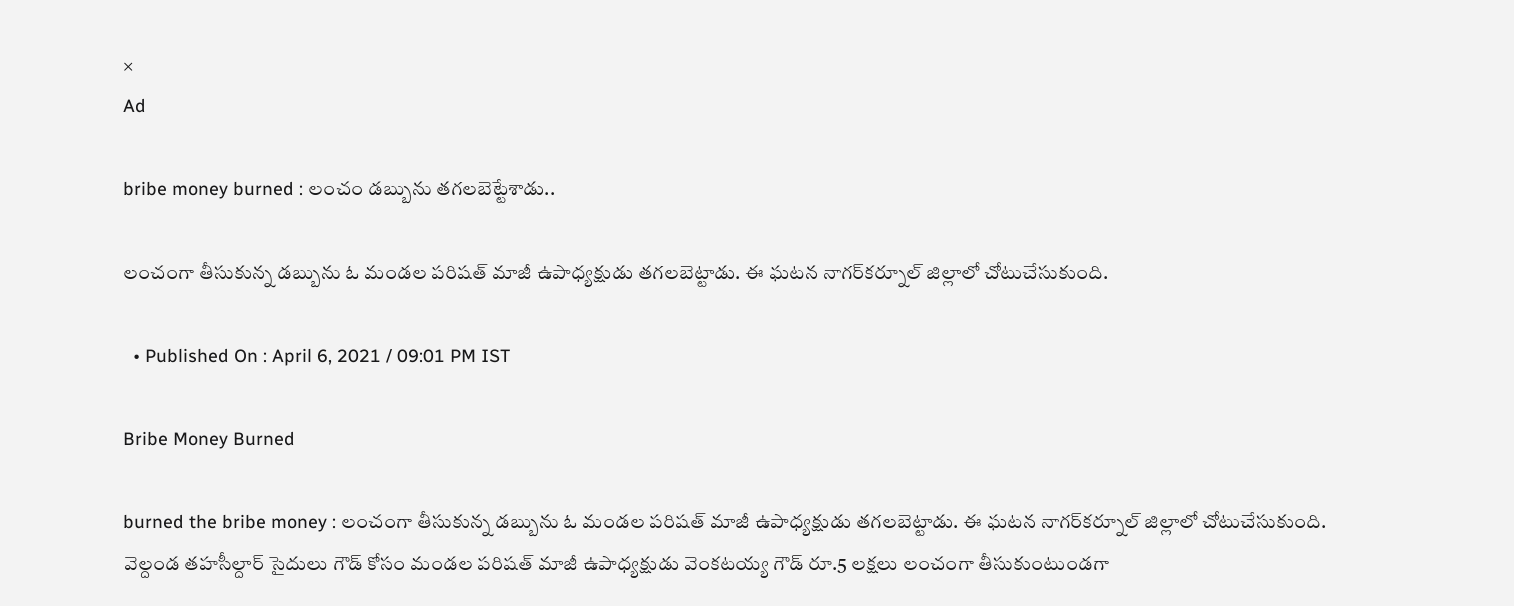×
Ad

bribe money burned : లంచం డబ్బును తగలబెట్టేశాడు..

లంచంగా తీసుకున్న డ‌బ్బును ఓ మండ‌ల ప‌రిష‌త్ మాజీ ఉపాధ్య‌క్షుడు త‌గ‌ల‌బెట్టాడు. ఈ ఘ‌ట‌న నాగ‌ర్‌క‌ర్నూల్ జిల్లాలో చోటుచేసుకుంది.

  • Published On : April 6, 2021 / 09:01 PM IST

Bribe Money Burned

burned the bribe money : లంచంగా తీసుకున్న డ‌బ్బును ఓ మండ‌ల ప‌రిష‌త్ మాజీ ఉపాధ్య‌క్షుడు త‌గ‌ల‌బెట్టాడు. ఈ ఘ‌ట‌న నాగ‌ర్‌క‌ర్నూల్ జిల్లాలో చోటుచేసుకుంది. వెల్దండ తహసీల్దార్ సైదులు గౌడ్ కోసం మండ‌ల ప‌రిష‌త్ మాజీ ఉపాధ్య‌క్షుడు వెంక‌ట‌య్య గౌడ్ రూ.5 ల‌క్ష‌లు లంచంగా తీసుకుంటుండ‌గా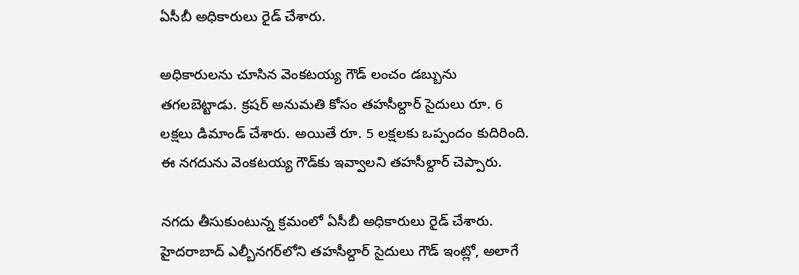ఏసీబీ అధికారులు రైడ్ చేశారు.

అధికారుల‌ను చూసిన వెంక‌ట‌య్య గౌడ్ లంచం డ‌బ్బును త‌గ‌ల‌బెట్టాడు. క్ర‌ష‌ర్ అనుమతి కోసం త‌హ‌సీల్దార్ సైదులు రూ. 6 లక్షలు డిమాండ్ చేశారు. అయితే రూ. 5 లక్షలకు ఒప్పందం కుదిరింది. ఈ న‌గ‌దును వెంకటయ్య గౌడ్‌కు ఇవ్వాలని త‌హ‌సీల్దార్ చెప్పారు.

న‌గ‌దు తీసుకుంటున్న క్ర‌మంలో ఏసీబీ అధికారులు రైడ్ చేశారు. హైదరాబాద్‌ ఎల్బీన‌గ‌ర్‌లోని తహసీల్దార్ సైదులు గౌడ్ ఇంట్లో, అలాగే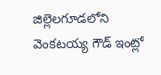జిల్లెల‌గూడ‌లోని వెంక‌ట‌య్య గౌడ్ ఇంట్లో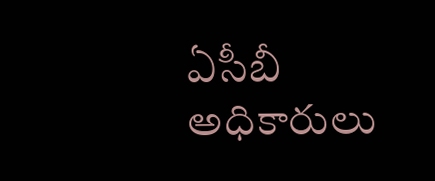ఏసీబీ అధికారులు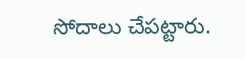సోదాలు చేప‌ట్టారు.